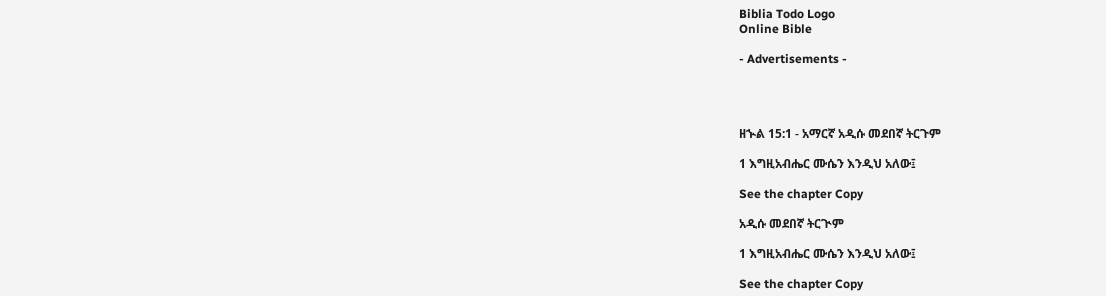Biblia Todo Logo
Online Bible

- Advertisements -




ዘኍል 15:1 - አማርኛ አዲሱ መደበኛ ትርጉም

1 እግዚአብሔር ሙሴን እንዲህ አለው፤

See the chapter Copy

አዲሱ መደበኛ ትርጒም

1 እግዚአብሔር ሙሴን እንዲህ አለው፤

See the chapter Copy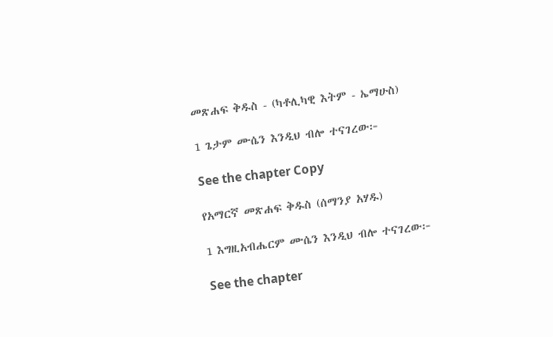መጽሐፍ ቅዱስ - (ካቶሊካዊ እትም - ኤማሁስ)

1 ጌታም ሙሴን እንዲህ ብሎ ተናገረው፦

See the chapter Copy

የአማርኛ መጽሐፍ ቅዱስ (ሰማንያ አሃዱ)

1 እግዚአብሔርም ሙሴን እንዲህ ብሎ ተናገረው፦

See the chapter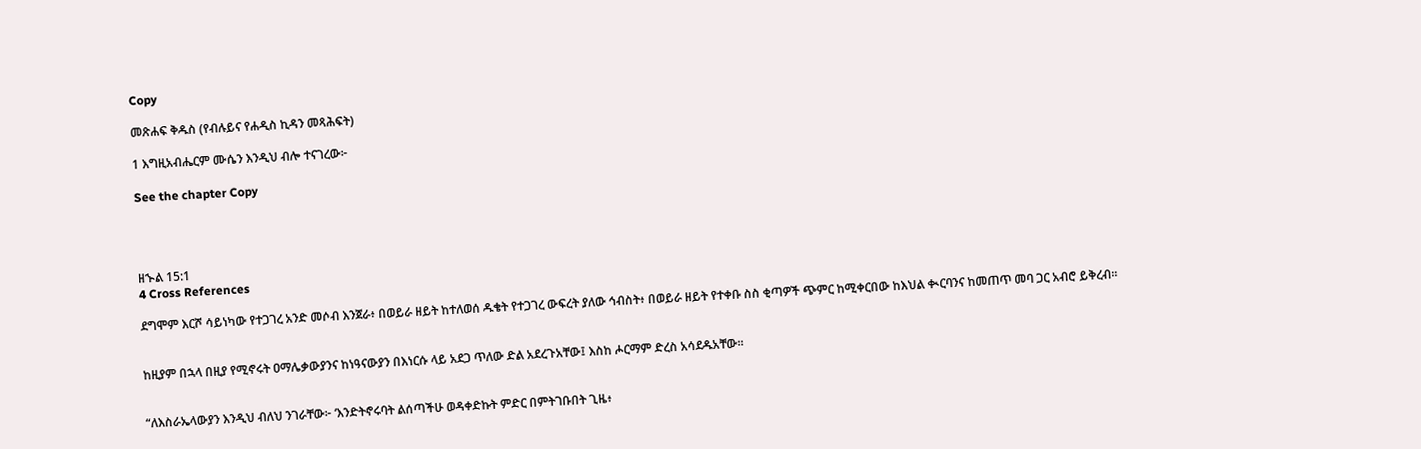Copy

መጽሐፍ ቅዱስ (የብሉይና የሐዲስ ኪዳን መጻሕፍት)

1 እግዚአብሔርም ሙሴን እንዲህ ብሎ ተናገረው፦

See the chapter Copy




ዘኍል 15:1
4 Cross References

ደግሞም እርሾ ሳይነካው የተጋገረ አንድ መሶብ እንጀራ፥ በወይራ ዘይት ከተለወሰ ዱቄት የተጋገረ ውፍረት ያለው ኅብስት፥ በወይራ ዘይት የተቀቡ ስስ ቂጣዎች ጭምር ከሚቀርበው ከእህል ቊርባንና ከመጠጥ መባ ጋር አብሮ ይቅረብ።


ከዚያም በኋላ በዚያ የሚኖሩት ዐማሌቃውያንና ከነዓናውያን በእነርሱ ላይ አደጋ ጥለው ድል አደረጉአቸው፤ እስከ ሖርማም ድረስ አሳደዱአቸው።


“ለእስራኤላውያን እንዲህ ብለህ ንገራቸው፦ ‘እንድትኖሩባት ልሰጣችሁ ወዳቀድኩት ምድር በምትገቡበት ጊዜ፥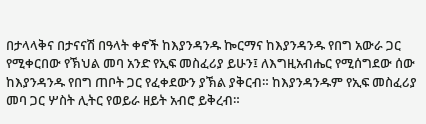በታላላቅና በታናናሽ በዓላት ቀኖች ከእያንዳንዱ ኰርማና ከእያንዳንዱ የበግ አውራ ጋር የሚቀርበው የኽህል መባ አንድ የኢፍ መስፈሪያ ይሁን፤ ለእግዚአብሔር የሚሰግደው ሰው ከእያንዳንዱ የበግ ጠቦት ጋር የፈቀደውን ያኽል ያቅርብ። ከእያንዳንዱም የኢፍ መስፈሪያ መባ ጋር ሦስት ሊትር የወይራ ዘይት አብሮ ይቅረብ።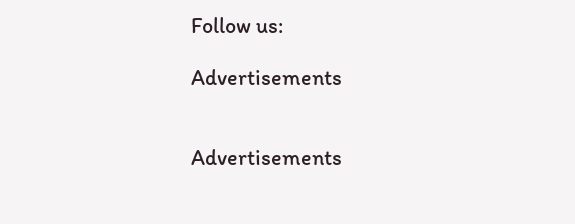Follow us:

Advertisements


Advertisements